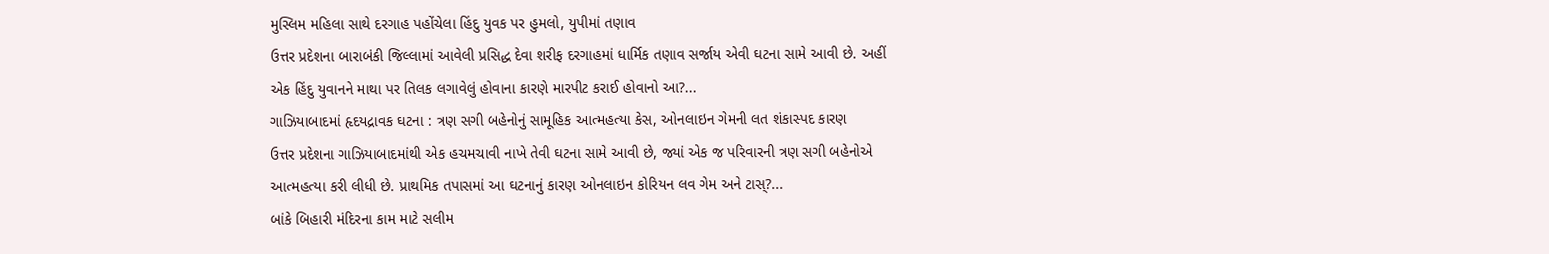મુસ્લિમ મહિલા સાથે દરગાહ પહોંચેલા હિંદુ યુવક પર હુમલો, યુપીમાં તણાવ
ઉત્તર પ્રદેશના બારાબંકી જિલ્લામાં આવેલી પ્રસિદ્ધ દેવા શરીફ દરગાહમાં ધાર્મિક તણાવ સર્જાય એવી ઘટના સામે આવી છે. અહીં એક હિંદુ યુવાનને માથા પર તિલક લગાવેલું હોવાના કારણે મારપીટ કરાઈ હોવાનો આ?...
ગાઝિયાબાદમાં હૃદયદ્રાવક ઘટના : ત્રણ સગી બહેનોનું સામૂહિક આત્મહત્યા કેસ, ઓનલાઇન ગેમની લત શંકાસ્પદ કારણ
ઉત્તર પ્રદેશના ગાઝિયાબાદમાંથી એક હચમચાવી નાખે તેવી ઘટના સામે આવી છે, જ્યાં એક જ પરિવારની ત્રણ સગી બહેનોએ આત્મહત્યા કરી લીધી છે. પ્રાથમિક તપાસમાં આ ઘટનાનું કારણ ઓનલાઇન કોરિયન લવ ગેમ અને ટાસ્?...
બાંકે બિહારી મંદિરના કામ માટે સલીમ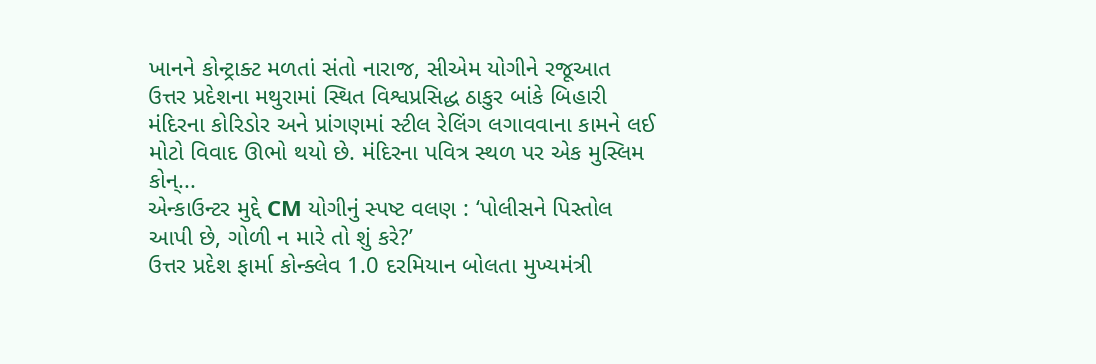ખાનને કોન્ટ્રાક્ટ મળતાં સંતો નારાજ, સીએમ યોગીને રજૂઆત
ઉત્તર પ્રદેશના મથુરામાં સ્થિત વિશ્વપ્રસિદ્ધ ઠાકુર બાંકે બિહારી મંદિરના કોરિડોર અને પ્રાંગણમાં સ્ટીલ રેલિંગ લગાવવાના કામને લઈ મોટો વિવાદ ઊભો થયો છે. મંદિરના પવિત્ર સ્થળ પર એક મુસ્લિમ કોન્...
એન્કાઉન્ટર મુદ્દે CM યોગીનું સ્પષ્ટ વલણ : ‘પોલીસને પિસ્તોલ આપી છે, ગોળી ન મારે તો શું કરે?’
ઉત્તર પ્રદેશ ફાર્મા કોન્ક્લેવ 1.0 દરમિયાન બોલતા મુખ્યમંત્રી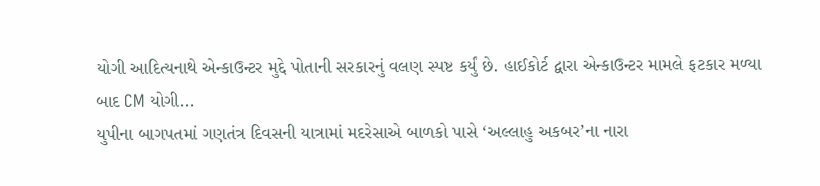યોગી આદિત્યનાથે એન્કાઉન્ટર મુદ્દે પોતાની સરકારનું વલણ સ્પષ્ટ કર્યું છે. હાઈકોર્ટ દ્વારા એન્કાઉન્ટર મામલે ફટકાર મળ્યા બાદ CM યોગી...
યુપીના બાગપતમાં ગણતંત્ર દિવસની યાત્રામાં મદરેસાએ બાળકો પાસે ‘અલ્લાહુ અકબર’ના નારા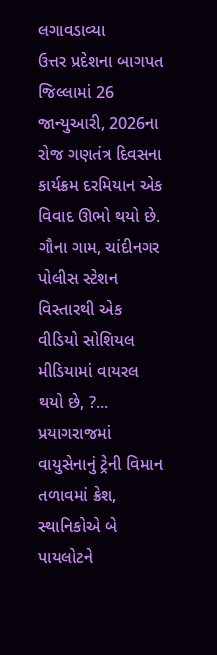લગાવડાવ્યા
ઉત્તર પ્રદેશના બાગપત જિલ્લામાં 26 જાન્યુઆરી, 2026ના રોજ ગણતંત્ર દિવસના કાર્યક્રમ દરમિયાન એક વિવાદ ઊભો થયો છે. ગૌના ગામ, ચાંદીનગર પોલીસ સ્ટેશન વિસ્તારથી એક વીડિયો સોશિયલ મીડિયામાં વાયરલ થયો છે, ?...
પ્રયાગરાજમાં વાયુસેનાનું ટ્રેની વિમાન તળાવમાં ક્રેશ, સ્થાનિકોએ બે પાયલોટને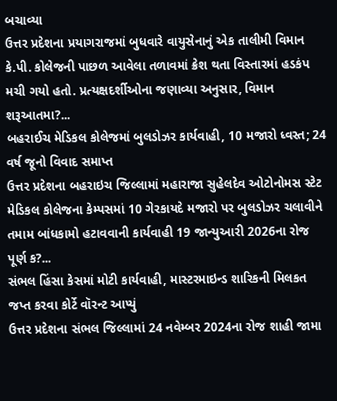બચાવ્યા
ઉત્તર પ્રદેશના પ્રયાગરાજમાં બુધવારે વાયુસેનાનું એક તાલીમી વિમાન કે.પી. કોલેજની પાછળ આવેલા તળાવમાં ક્રેશ થતા વિસ્તારમાં હડકંપ મચી ગયો હતો. પ્રત્યક્ષદર્શીઓના જણાવ્યા અનુસાર, વિમાન શરૂઆતમા?...
બહરાઈચ મેડિકલ કોલેજમાં બુલડોઝર કાર્યવાહી, 10 મજારો ધ્વસ્ત; 24 વર્ષ જૂનો વિવાદ સમાપ્ત
ઉત્તર પ્રદેશના બહરાઇચ જિલ્લામાં મહારાજા સુહેલદેવ ઓટોનોમસ સ્ટેટ મેડિકલ કોલેજના કેમ્પસમાં 10 ગેરકાયદે મજારો પર બુલડોઝર ચલાવીને તમામ બાંધકામો હટાવવાની કાર્યવાહી 19 જાન્યુઆરી 2026ના રોજ પૂર્ણ ક?...
સંભલ હિંસા કેસમાં મોટી કાર્યવાહી, માસ્ટરમાઇન્ડ શારિકની મિલકત જપ્ત કરવા કોર્ટે વૉરન્ટ આપ્યું
ઉત્તર પ્રદેશના સંભલ જિલ્લામાં 24 નવેમ્બર 2024ના રોજ શાહી જામા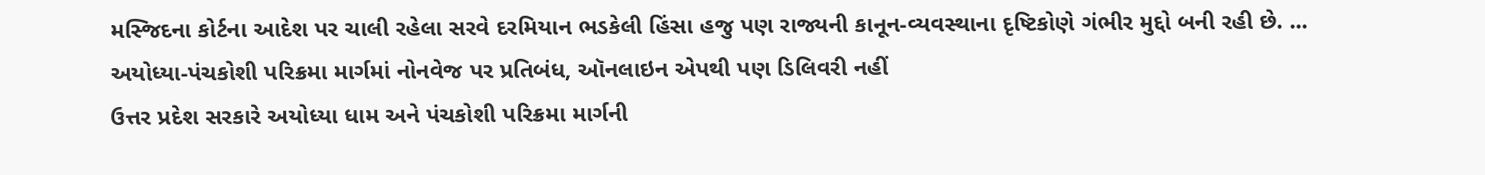મસ્જિદના કોર્ટના આદેશ પર ચાલી રહેલા સરવે દરમિયાન ભડકેલી હિંસા હજુ પણ રાજ્યની કાનૂન-વ્યવસ્થાના દૃષ્ટિકોણે ગંભીર મુદ્દો બની રહી છે. ...
અયોધ્યા-પંચકોશી પરિક્રમા માર્ગમાં નોનવેજ પર પ્રતિબંધ, ઑનલાઇન એપથી પણ ડિલિવરી નહીં
ઉત્તર પ્રદેશ સરકારે અયોધ્યા ધામ અને પંચકોશી પરિક્રમા માર્ગની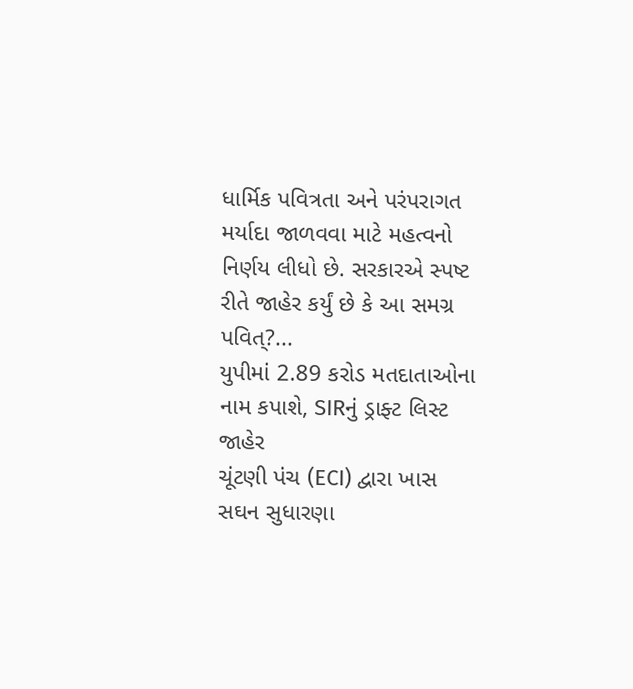ધાર્મિક પવિત્રતા અને પરંપરાગત મર્યાદા જાળવવા માટે મહત્વનો નિર્ણય લીધો છે. સરકારએ સ્પષ્ટ રીતે જાહેર કર્યું છે કે આ સમગ્ર પવિત્?...
યુપીમાં 2.89 કરોડ મતદાતાઓના નામ કપાશે, SIRનું ડ્રાફ્ટ લિસ્ટ જાહેર
ચૂંટણી પંચ (ECI) દ્વારા ખાસ સઘન સુધારણા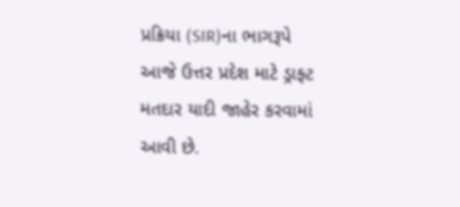પ્રક્રિયા (SIR)ના ભાગરૂપે આજે ઉત્તર પ્રદેશ માટે ડ્રાફ્ટ મતદાર યાદી જાહેર કરવામાં આવી છે.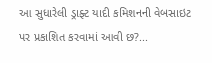આ સુધારેલી ડ્રાફ્ટ યાદી કમિશનની વેબસાઇટ પર પ્રકાશિત કરવામાં આવી છ?...